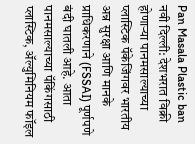Pan Masala Plastic ban
नवी दिल्ली: देशभरात विक्री होणाऱ्या पानमसाल्याच्या प्लास्टिक पॅकेजिंगवर भारतीय अन्न सुरक्षा आणि मानके प्राधिकरणाने (FSSAI) पूर्णपणे बंदी घातली आहे. आता पानमसाल्याच्या पॅकिंगसाठी प्लास्टिक, ॲल्युमिनियम फॉइल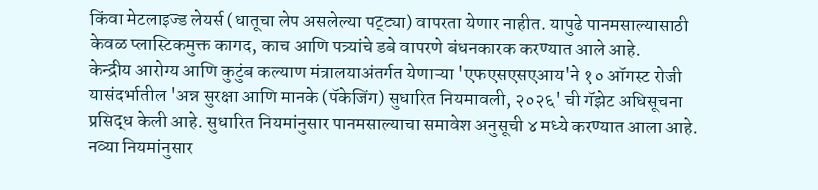किंवा मेटलाइज्ड लेयर्स (धातूचा लेप असलेल्या पट्ट्या) वापरता येणार नाहीत. यापुढे पानमसाल्यासाठी केवळ प्लास्टिकमुक्त कागद, काच आणि पत्र्यांचे डबे वापरणे बंधनकारक करण्यात आले आहे.
केन्द्रीय आरोग्य आणि कुटुंब कल्याण मंत्रालयाअंतर्गत येणाऱ्या 'एफएसएसएआय'ने १० ऑगस्ट रोजी यासंदर्भातील 'अन्न सुरक्षा आणि मानके (पॅकेजिंग) सुधारित नियमावली, २०२६' ची गॅझेट अधिसूचना प्रसिद्ध केली आहे. सुधारित नियमांनुसार पानमसाल्याचा समावेश अनुसूची ४ मध्ये करण्यात आला आहे. नव्या नियमांनुसार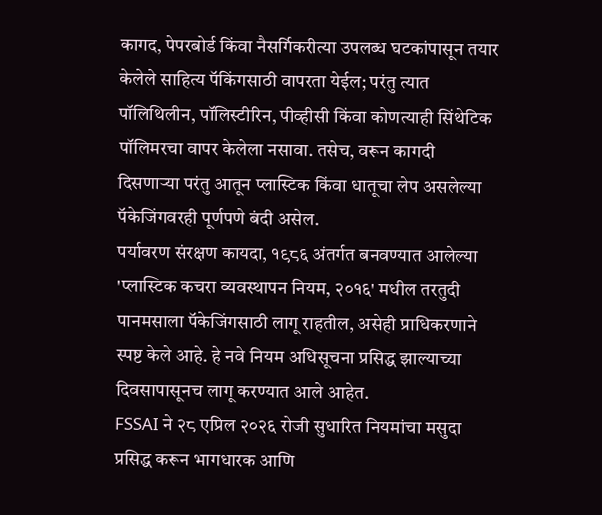कागद, पेपरबोर्ड किंवा नैसर्गिकरीत्या उपलब्ध घटकांपासून तयार केलेले साहित्य पॅकिंगसाठी वापरता येईल; परंतु त्यात पॉलिथिलीन, पॉलिस्टीरिन, पीव्हीसी किंवा कोणत्याही सिंथेटिक पॉलिमरचा वापर केलेला नसावा. तसेच, वरून कागदी दिसणाऱ्या परंतु आतून प्लास्टिक किंवा धातूचा लेप असलेल्या पॅकेजिंगवरही पूर्णपणे बंदी असेल.
पर्यावरण संरक्षण कायदा, १९८६ अंतर्गत बनवण्यात आलेल्या 'प्लास्टिक कचरा व्यवस्थापन नियम, २०१६' मधील तरतुदी पानमसाला पॅकेजिंगसाठी लागू राहतील, असेही प्राधिकरणाने स्पष्ट केले आहे. हे नवे नियम अधिसूचना प्रसिद्ध झाल्याच्या दिवसापासूनच लागू करण्यात आले आहेत.
FSSAI ने २८ एप्रिल २०२६ रोजी सुधारित नियमांचा मसुदा प्रसिद्ध करून भागधारक आणि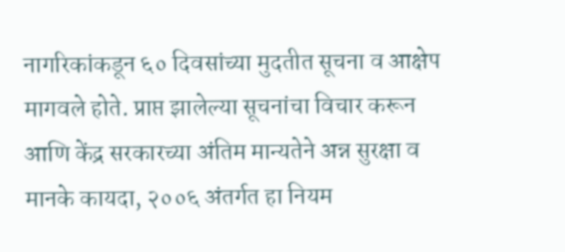नागरिकांकडून ६० दिवसांच्या मुदतीत सूचना व आक्षेप मागवले होते. प्राप्त झालेल्या सूचनांचा विचार करून आणि केंद्र सरकारच्या अंतिम मान्यतेने अन्न सुरक्षा व मानके कायदा, २००६ अंतर्गत हा नियम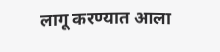लागू करण्यात आला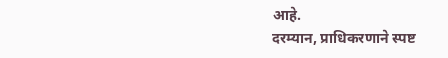आहे.
दरम्यान, प्राधिकरणाने स्पष्ट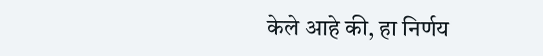केले आहे की, हा निर्णय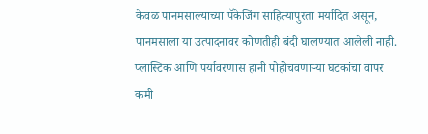केवळ पानमसाल्याच्या पॅकेजिंग साहित्यापुरता मर्यादित असून, पानमसाला या उत्पादनावर कोणतीही बंदी घालण्यात आलेली नाही. प्लास्टिक आणि पर्यावरणास हानी पोहोचवणाऱ्या घटकांचा वापर कमी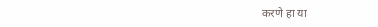करणे हा या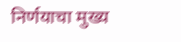निर्णयाचा मुख्य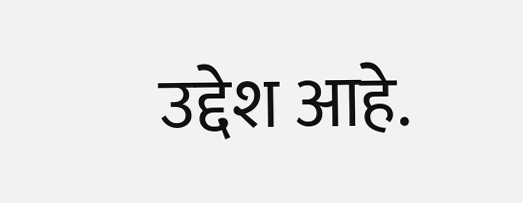उद्देश आहे.